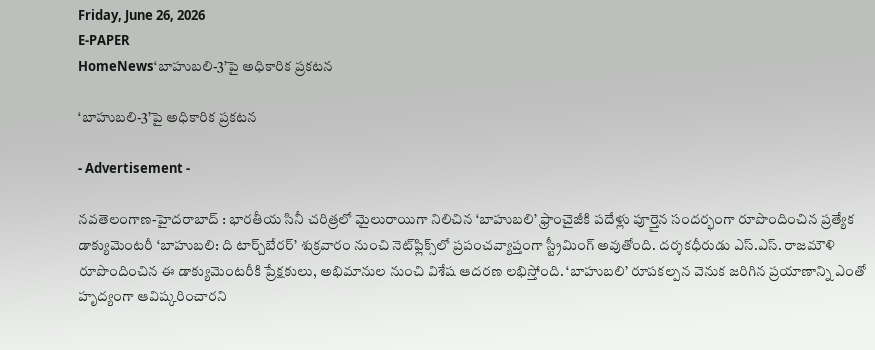Friday, June 26, 2026
E-PAPER
HomeNews‘బాహుబలి-3’పై అధికారిక ప్రకటన

‘బాహుబలి-3’పై అధికారిక ప్రకటన

- Advertisement -

నవతెలంగాణ-హైదరాబాద్ : భారతీయ సినీ చరిత్రలో మైలురాయిగా నిలిచిన ‘బాహుబలి’ ఫ్రాంచైజీకి పదేళ్లు పూర్తైన సందర్భంగా రూపొందించిన ప్రత్యేక డాక్యుమెంటరీ ‘బాహుబలి: ది టార్చ్‌బేరర్’ శుక్రవారం నుంచి నెట్‌ఫ్లిక్స్‌లో ప్రపంచవ్యాప్తంగా స్ట్రీమింగ్ అవుతోంది. దర్శకధీరుడు ఎస్‌.ఎస్‌. రాజమౌళి రూపొందించిన ఈ డాక్యుమెంటరీకి ప్రేక్షకులు, అభిమానుల నుంచి విశేష ఆదరణ లభిస్తోంది. ‘బాహుబలి’ రూపకల్పన వెనుక జరిగిన ప్రయాణాన్ని ఎంతో హృద్యంగా ఆవిష్కరించారని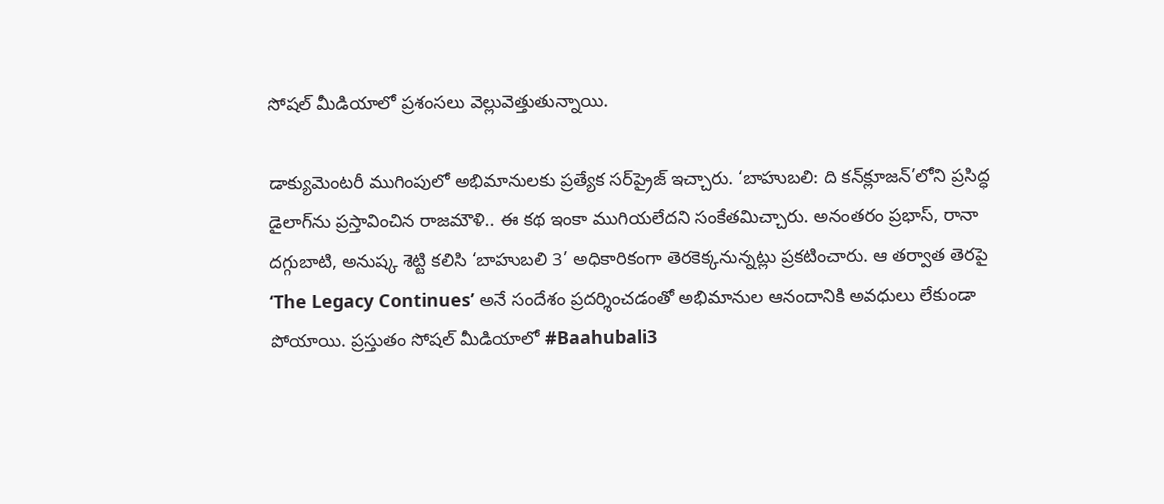సోషల్ మీడియాలో ప్రశంసలు వెల్లువెత్తుతున్నాయి.

డాక్యుమెంటరీ ముగింపులో అభిమానులకు ప్రత్యేక సర్‌ప్రైజ్ ఇచ్చారు. ‘బాహుబలి: ది కన్‌క్లూజన్’లోని ప్రసిద్ధ డైలాగ్‌ను ప్రస్తావించిన రాజమౌళి.. ఈ కథ ఇంకా ముగియలేదని సంకేతమిచ్చారు. అనంతరం ప్రభాస్, రానా దగ్గుబాటి, అనుష్క శెట్టి కలిసి ‘బాహుబలి 3’ అధికారికంగా తెరకెక్కనున్నట్లు ప్రకటించారు. ఆ తర్వాత తెరపై ‘The Legacy Continues’ అనే సందేశం ప్రదర్శించడంతో అభిమానుల ఆనందానికి అవధులు లేకుండా పోయాయి. ప్రస్తుతం సోషల్ మీడియాలో #Baahubali3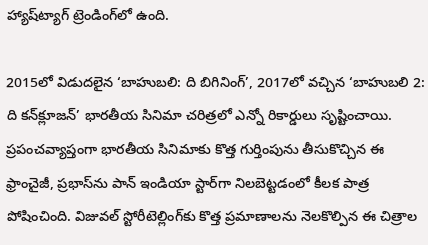హ్యాష్‌ట్యాగ్ ట్రెండింగ్‌లో ఉంది.

2015లో విడుదలైన ‘బాహుబలి: ది బిగినింగ్’, 2017లో వచ్చిన ‘బాహుబలి 2: ది కన్‌క్లూజన్’ భారతీయ సినిమా చరిత్రలో ఎన్నో రికార్డులు సృష్టించాయి. ప్రపంచవ్యాప్తంగా భారతీయ సినిమాకు కొత్త గుర్తింపును తీసుకొచ్చిన ఈ ఫ్రాంచైజీ, ప్రభాస్‌ను పాన్‌ ఇండియా స్టార్‌గా నిలబెట్టడంలో కీలక పాత్ర పోషించింది. విజువల్ స్టోరీటెల్లింగ్‌కు కొత్త ప్రమాణాలను నెలకొల్పిన ఈ చిత్రాల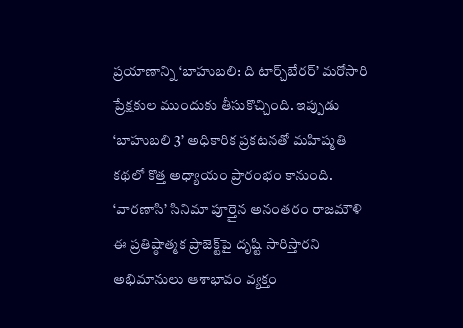ప్రయాణాన్ని ‘బాహుబలి: ది టార్చ్‌బేరర్’ మరోసారి ప్రేక్షకుల ముందుకు తీసుకొచ్చింది. ఇప్పుడు ‘బాహుబలి 3’ అధికారిక ప్రకటనతో మహిష్మతి కథలో కొత్త అధ్యాయం ప్రారంభం కానుంది. ‘వారణాసి’ సినిమా పూర్తైన అనంతరం రాజమౌళి ఈ ప్రతిష్ఠాత్మక ప్రాజెక్ట్‌పై దృష్టి సారిస్తారని అభిమానులు ఆశాభావం వ్యక్తం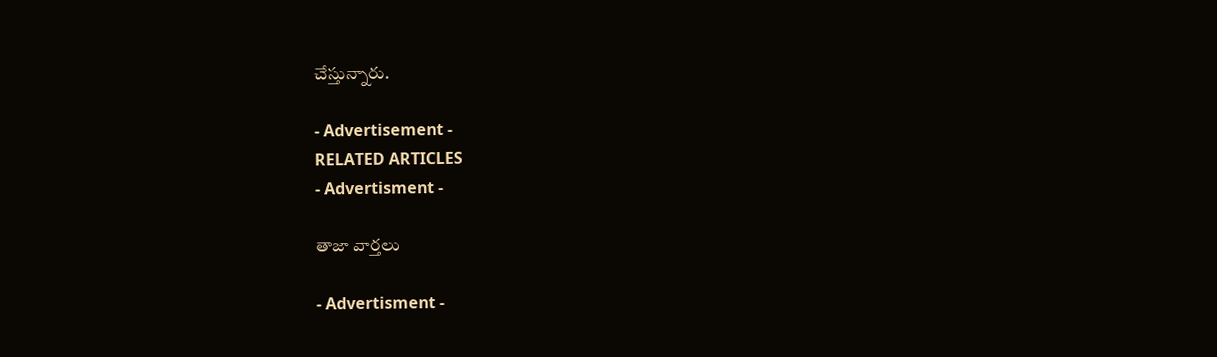చేస్తున్నారు.

- Advertisement -
RELATED ARTICLES
- Advertisment -

తాజా వార్తలు

- Advertisment -